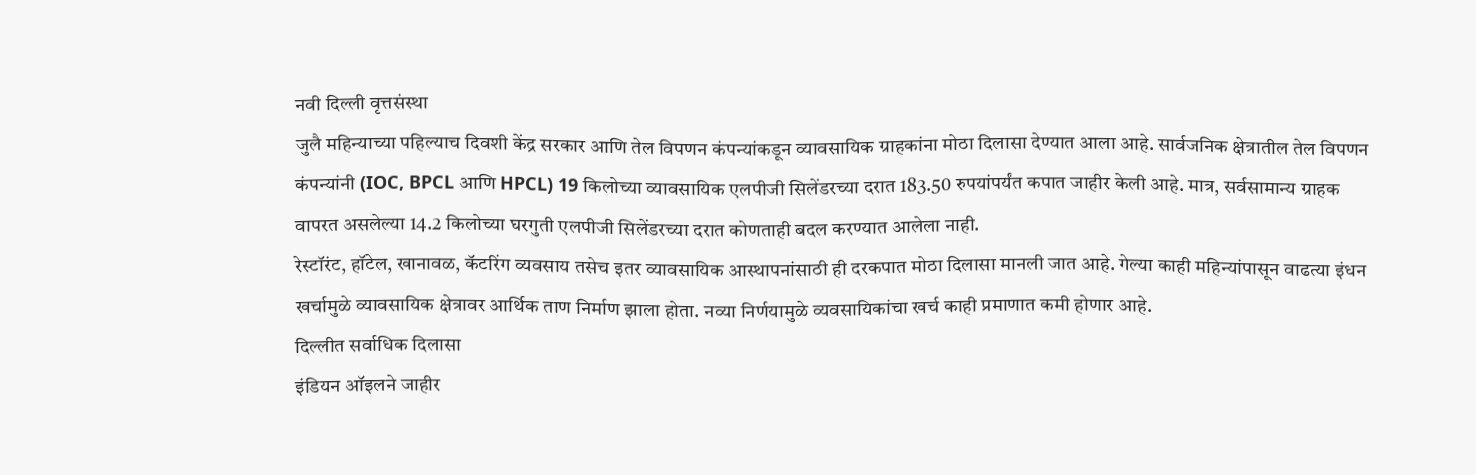नवी दिल्ली वृत्तसंस्था
जुलै महिन्याच्या पहिल्याच दिवशी केंद्र सरकार आणि तेल विपणन कंपन्यांकडून व्यावसायिक ग्राहकांना मोठा दिलासा देण्यात आला आहे. सार्वजनिक क्षेत्रातील तेल विपणन कंपन्यांनी (IOC, BPCL आणि HPCL) 19 किलोच्या व्यावसायिक एलपीजी सिलेंडरच्या दरात 183.50 रुपयांपर्यंत कपात जाहीर केली आहे. मात्र, सर्वसामान्य ग्राहक वापरत असलेल्या 14.2 किलोच्या घरगुती एलपीजी सिलेंडरच्या दरात कोणताही बदल करण्यात आलेला नाही.
रेस्टॉरंट, हॉटेल, खानावळ, कॅटरिंग व्यवसाय तसेच इतर व्यावसायिक आस्थापनांसाठी ही दरकपात मोठा दिलासा मानली जात आहे. गेल्या काही महिन्यांपासून वाढत्या इंधन खर्चामुळे व्यावसायिक क्षेत्रावर आर्थिक ताण निर्माण झाला होता. नव्या निर्णयामुळे व्यवसायिकांचा खर्च काही प्रमाणात कमी होणार आहे.
दिल्लीत सर्वाधिक दिलासा
इंडियन ऑइलने जाहीर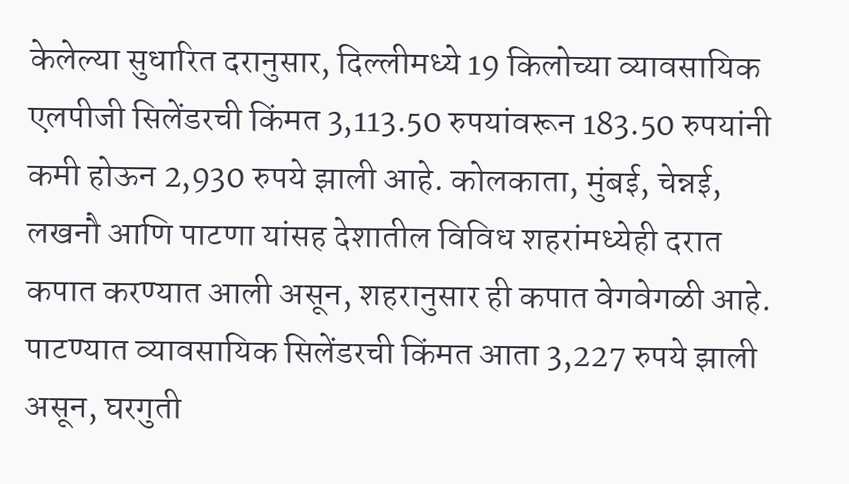केलेल्या सुधारित दरानुसार, दिल्लीमध्ये 19 किलोच्या व्यावसायिक एलपीजी सिलेंडरची किंमत 3,113.50 रुपयांवरून 183.50 रुपयांनी कमी होऊन 2,930 रुपये झाली आहे. कोलकाता, मुंबई, चेन्नई, लखनौ आणि पाटणा यांसह देशातील विविध शहरांमध्येही दरात कपात करण्यात आली असून, शहरानुसार ही कपात वेगवेगळी आहे.
पाटण्यात व्यावसायिक सिलेंडरची किंमत आता 3,227 रुपये झाली असून, घरगुती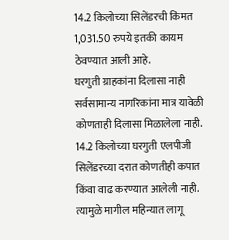14.2 किलोच्या सिलेंडरची किंमत 1,031.50 रुपये इतकी कायम ठेवण्यात आली आहे.
घरगुती ग्राहकांना दिलासा नाही
सर्वसामान्य नागरिकांना मात्र यावेळी कोणताही दिलासा मिळालेला नाही. 14.2 किलोच्या घरगुती एलपीजी सिलेंडरच्या दरात कोणतीही कपात किंवा वाढ करण्यात आलेली नाही. त्यामुळे मागील महिन्यात लागू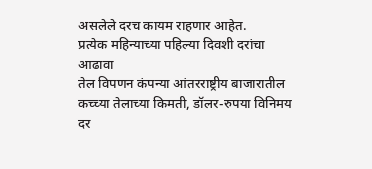असलेले दरच कायम राहणार आहेत.
प्रत्येक महिन्याच्या पहिल्या दिवशी दरांचा आढावा
तेल विपणन कंपन्या आंतरराष्ट्रीय बाजारातील कच्च्या तेलाच्या किमती, डॉलर-रुपया विनिमय दर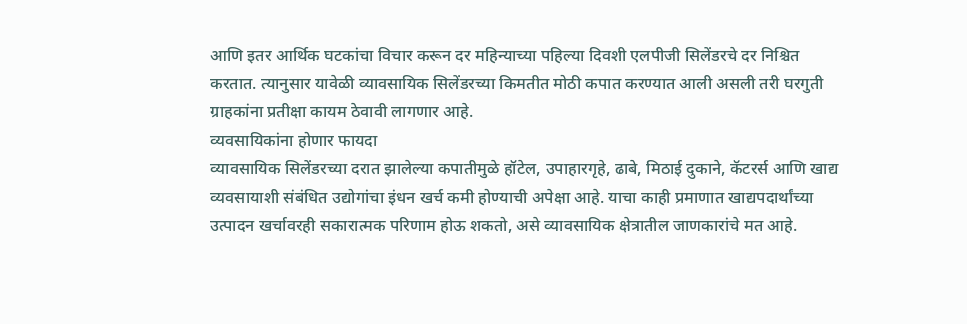आणि इतर आर्थिक घटकांचा विचार करून दर महिन्याच्या पहिल्या दिवशी एलपीजी सिलेंडरचे दर निश्चित करतात. त्यानुसार यावेळी व्यावसायिक सिलेंडरच्या किमतीत मोठी कपात करण्यात आली असली तरी घरगुती ग्राहकांना प्रतीक्षा कायम ठेवावी लागणार आहे.
व्यवसायिकांना होणार फायदा
व्यावसायिक सिलेंडरच्या दरात झालेल्या कपातीमुळे हॉटेल, उपाहारगृहे, ढाबे, मिठाई दुकाने, कॅटरर्स आणि खाद्य व्यवसायाशी संबंधित उद्योगांचा इंधन खर्च कमी होण्याची अपेक्षा आहे. याचा काही प्रमाणात खाद्यपदार्थांच्या उत्पादन खर्चावरही सकारात्मक परिणाम होऊ शकतो, असे व्यावसायिक क्षेत्रातील जाणकारांचे मत आहे.